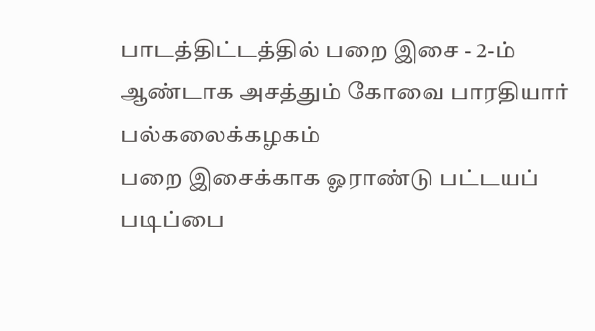பாடத்திட்டத்தில் பறை இசை - 2-ம் ஆண்டாக அசத்தும் கோவை பாரதியார் பல்கலைக்கழகம்
பறை இசைக்காக ஓராண்டு பட்டயப் படிப்பை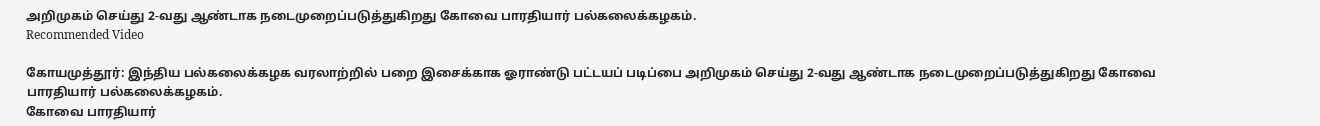அறிமுகம் செய்து 2-வது ஆண்டாக நடைமுறைப்படுத்துகிறது கோவை பாரதியார் பல்கலைக்கழகம்.
Recommended Video

கோயமுத்தூர்: இந்திய பல்கலைக்கழக வரலாற்றில் பறை இசைக்காக ஓராண்டு பட்டயப் படிப்பை அறிமுகம் செய்து 2-வது ஆண்டாக நடைமுறைப்படுத்துகிறது கோவை பாரதியார் பல்கலைக்கழகம்.
கோவை பாரதியார்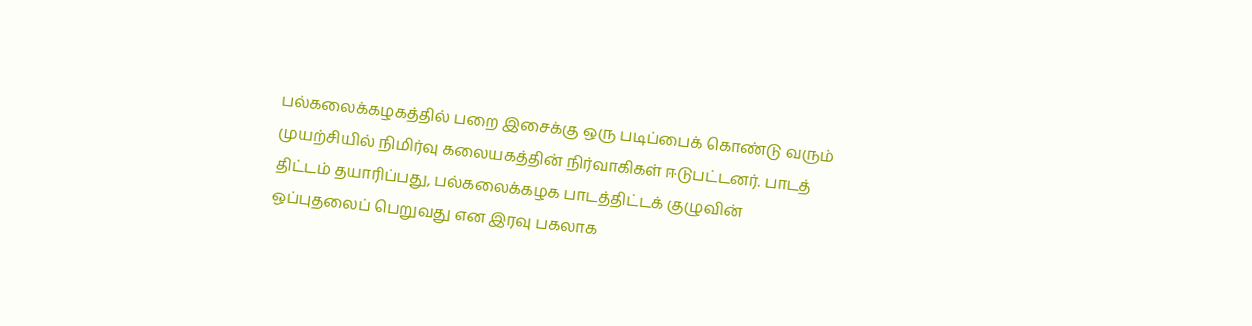பல்கலைக்கழகத்தில் பறை இசைக்கு ஒரு படிப்பைக் கொண்டு வரும் முயற்சியில் நிமிர்வு கலையகத்தின் நிர்வாகிகள் ஈடுபட்டனர். பாடத் திட்டம் தயாரிப்பது, பல்கலைக்கழக பாடத்திட்டக் குழுவின் ஒப்புதலைப் பெறுவது என இரவு பகலாக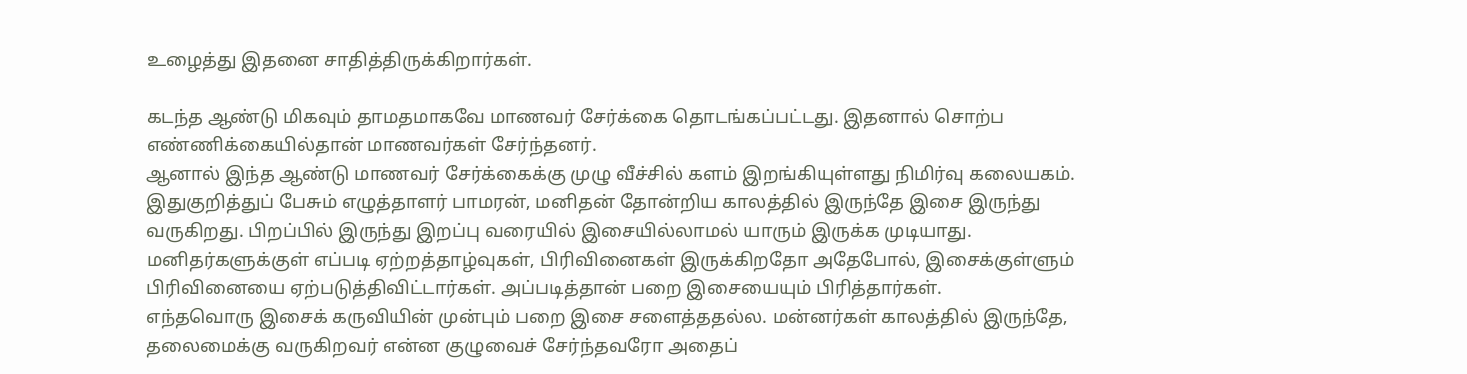உழைத்து இதனை சாதித்திருக்கிறார்கள்.

கடந்த ஆண்டு மிகவும் தாமதமாகவே மாணவர் சேர்க்கை தொடங்கப்பட்டது. இதனால் சொற்ப எண்ணிக்கையில்தான் மாணவர்கள் சேர்ந்தனர்.
ஆனால் இந்த ஆண்டு மாணவர் சேர்க்கைக்கு முழு வீச்சில் களம் இறங்கியுள்ளது நிமிர்வு கலையகம். இதுகுறித்துப் பேசும் எழுத்தாளர் பாமரன், மனிதன் தோன்றிய காலத்தில் இருந்தே இசை இருந்து வருகிறது. பிறப்பில் இருந்து இறப்பு வரையில் இசையில்லாமல் யாரும் இருக்க முடியாது. மனிதர்களுக்குள் எப்படி ஏற்றத்தாழ்வுகள், பிரிவினைகள் இருக்கிறதோ அதேபோல், இசைக்குள்ளும் பிரிவினையை ஏற்படுத்திவிட்டார்கள். அப்படித்தான் பறை இசையையும் பிரித்தார்கள்.
எந்தவொரு இசைக் கருவியின் முன்பும் பறை இசை சளைத்ததல்ல. மன்னர்கள் காலத்தில் இருந்தே, தலைமைக்கு வருகிறவர் என்ன குழுவைச் சேர்ந்தவரோ அதைப்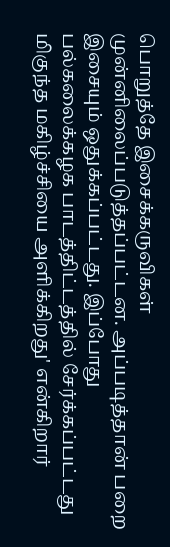பொறுத்தே இசைக்கருவிகள் முன்னிலைப்படுத்தப்பட்டன. அப்படித்தான் பறை இசையும் ஒதுக்கப்பட்டது. இப்போது பல்கலைக்கழக பாடத்திட்டத்தில் சேர்க்கப்பட்டது மிகுந்த மகிழ்ச்சியை அளிக்கிறது' என்கிறார்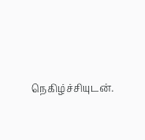நெகிழ்ச்சியுடன்.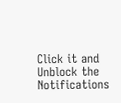Click it and Unblock the Notifications